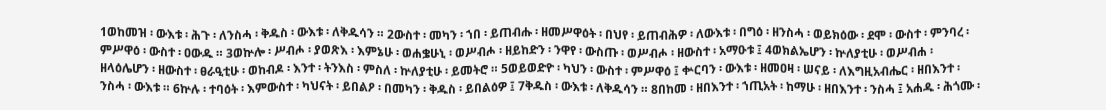1ወከመዝ ፡ ውእቱ ፡ ሕጉ ፡ ለንስሓ ፡ ቅዱስ ፡ ውእቱ ፡ ለቅዱሳን ። 2ውስተ ፡ መካን ፡ ኀበ ፡ ይጠብሑ ፡ ዘመሥዋዕት ፡ በህየ ፡ ይጠብሕዎ ፡ ለውእቱ ፡ በግዕ ፡ ዘንስሓ ፡ ወይክዕው ፡ ደሞ ፡ ውስተ ፡ ምንባረ ፡ ምሥዋዕ ፡ ውስተ ፡ ዐውዱ ። 3ወኵሎ ፡ ሥብሖ ፡ ያወጽእ ፡ እምኔሁ ፡ ወሐቌሁኒ ፡ ወሥብሖ ፡ ዘይከድን ፡ ንዋየ ፡ ውስጡ ፡ ወሥብሖ ፡ ዘውስተ ፡ አማዑቱ ፤ 4ወክልኤሆን ፡ ኵለያቲሁ ፡ ወሥብሐ ፡ ዘላዕሌሆን ፡ ዘውስተ ፡ ፀራዒቲሁ ፡ ወከብዶ ፡ እንተ ፡ ትንእስ ፡ ምስለ ፡ ኵለያቲሁ ፡ ይመትሮ ። 5ወይወድዮ ፡ ካህን ፡ ውስተ ፡ ምሥዋዕ ፤ ቍርባን ፡ ውእቱ ፡ ዘመዐዛ ፡ ሠናይ ፡ ለእግዚአብሔር ፡ ዘበእንተ ፡ ንስሓ ፡ ውእቱ ። 6ኵሉ ፡ ተባዕት ፡ እምውስተ ፡ ካህናት ፡ ይበልዖ ፡ በመካን ፡ ቅዱስ ፡ ይበልዕዎ ፤ 7ቅዱስ ፡ ውእቱ ፡ ለቅዱሳን ። 8በከመ ፡ ዘበእንተ ፡ ኀጢአት ፡ ከማሁ ፡ ዘበእንተ ፡ ንስሓ ፤ አሐዱ ፡ ሕጎሙ ፡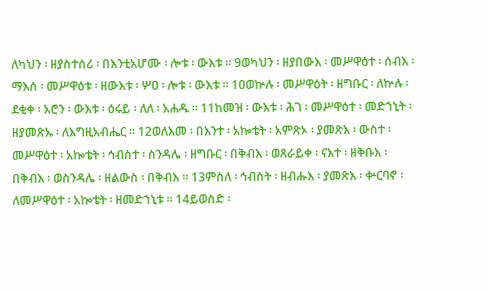ለካህን ፡ ዘያስተሰሪ ፡ በእንቲአሆሙ ፡ ሎቱ ፡ ውእቱ ። 9ወካህን ፡ ዘያበውእ ፡ መሥዋዕተ ፡ ሰብእ ፡ ማእሰ ፡ መሥዋዕቱ ፡ ዘውእቱ ፡ ሦዐ ፡ ሎቱ ፡ ውእቱ ። 10ወኵሉ ፡ መሥዋዕት ፡ ዘግቡር ፡ ለኵሉ ፡ ደቂቀ ፡ አሮን ፡ ውእቱ ፡ ዕሩይ ፡ ለለ ፡ አሐዱ ። 11ከመዝ ፡ ውእቱ ፡ ሕገ ፡ መሥዋዕተ ፡ መድኀኒት ፡ ዘያመጽኡ ፡ ለእግዚአብሔር ። 12ወለእመ ፡ በእንተ ፡ አኰቴት ፡ አምጽኦ ፡ ያመጽእ ፡ ውስተ ፡ መሥዋዕተ ፡ አኰቴት ፡ ኅብስተ ፡ ስንዳሌ ፡ ዘግቡር ፡ በቅብእ ፡ ወጸራይቀ ፡ ናእተ ፡ ዘቅቡእ ፡ በቅብእ ፡ ወስንዳሌ ፡ ዘልውስ ፡ በቅብእ ። 13ምስለ ፡ ኅብስት ፡ ዘብሑእ ፡ ያመጽእ ፡ ቍርባኖ ፡ ለመሥዋዕተ ፡ አኰቴት ፡ ዘመድኀኒቱ ። 14ይወስድ ፡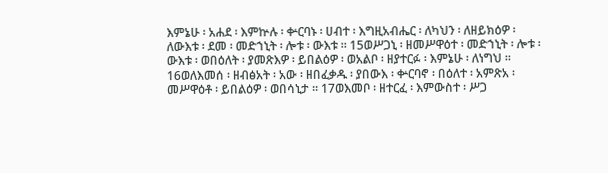እምኔሁ ፡ አሐደ ፡ እምኵሉ ፡ ቍርባኑ ፡ ሀብተ ፡ እግዚአብሔር ፡ ለካህን ፡ ለዘይክዕዎ ፡ ለውእቱ ፡ ደመ ፡ መድኀኒት ፡ ሎቱ ፡ ውእቱ ። 15ወሥጋኒ ፡ ዘመሥዋዕተ ፡ መድኀኒት ፡ ሎቱ ፡ ውእቱ ፡ ወበዕለት ፡ ያመጽእዎ ፡ ይበልዕዎ ፡ ወአልቦ ፡ ዘያተርፉ ፡ እምኔሁ ፡ ለነግህ ። 16ወለእመሰ ፡ ዘብፅአት ፡ አው ፡ ዘበፈቃዱ ፡ ያበውእ ፡ ቍርባኖ ፡ በዕለተ ፡ አምጽአ ፡ መሥዋዕቶ ፡ ይበልዕዎ ፡ ወበሳኒታ ። 17ወእመቦ ፡ ዘተርፈ ፡ እምውስተ ፡ ሥጋ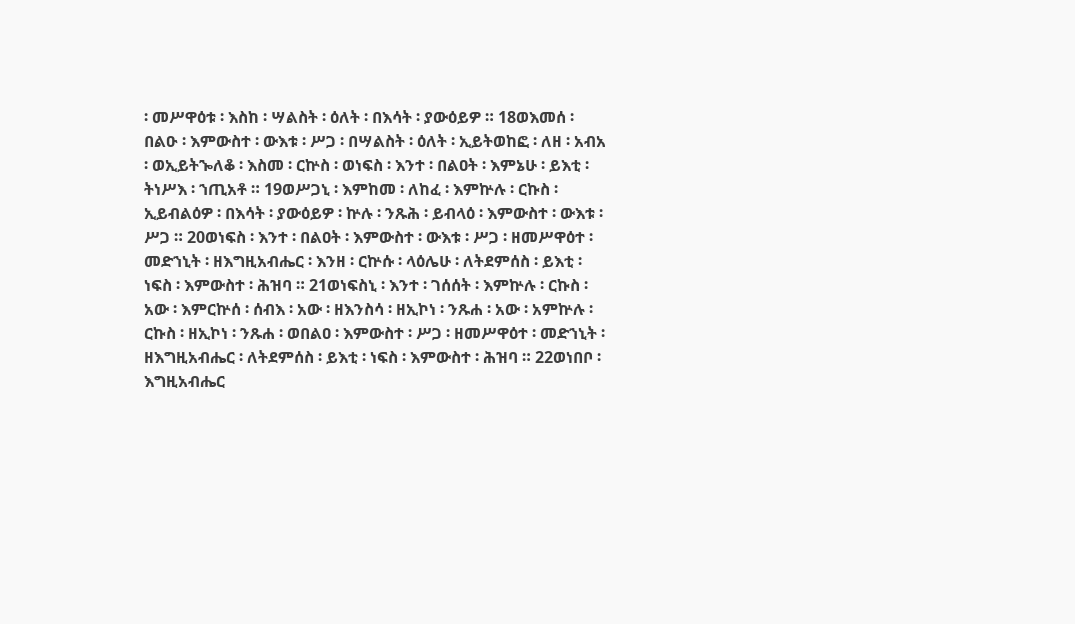፡ መሥዋዕቱ ፡ እስከ ፡ ሣልስት ፡ ዕለት ፡ በእሳት ፡ ያውዕይዎ ። 18ወእመሰ ፡ በልዑ ፡ እምውስተ ፡ ውእቱ ፡ ሥጋ ፡ በሣልስት ፡ ዕለት ፡ ኢይትወከፎ ፡ ለዘ ፡ አብአ ፡ ወኢይትኈለቆ ፡ እስመ ፡ ርኵስ ፡ ወነፍስ ፡ እንተ ፡ በልዐት ፡ እምኔሁ ፡ ይእቲ ፡ ትነሥእ ፡ ኀጢአቶ ። 19ወሥጋኒ ፡ እምከመ ፡ ለከፈ ፡ እምኵሉ ፡ ርኩስ ፡ ኢይብልዕዎ ፡ በእሳት ፡ ያውዕይዎ ፡ ኵሉ ፡ ንጹሕ ፡ ይብላዕ ፡ እምውስተ ፡ ውእቱ ፡ ሥጋ ። 20ወነፍስ ፡ እንተ ፡ በልዐት ፡ እምውስተ ፡ ውእቱ ፡ ሥጋ ፡ ዘመሥዋዕተ ፡ መድኀኒት ፡ ዘእግዚአብሔር ፡ እንዘ ፡ ርኵሱ ፡ ላዕሌሁ ፡ ለትደምሰስ ፡ ይእቲ ፡ ነፍስ ፡ እምውስተ ፡ ሕዝባ ። 21ወነፍስኒ ፡ እንተ ፡ ገሰሰት ፡ እምኵሉ ፡ ርኩስ ፡ አው ፡ እምርኵሰ ፡ ሰብእ ፡ አው ፡ ዘእንስሳ ፡ ዘኢኮነ ፡ ንጹሐ ፡ አው ፡ አምኵሉ ፡ ርኩስ ፡ ዘኢኮነ ፡ ንጹሐ ፡ ወበልዐ ፡ እምውስተ ፡ ሥጋ ፡ ዘመሥዋዕተ ፡ መድኀኒት ፡ ዘእግዚአብሔር ፡ ለትደምሰስ ፡ ይእቲ ፡ ነፍስ ፡ እምውስተ ፡ ሕዝባ ። 22ወነበቦ ፡ እግዚአብሔር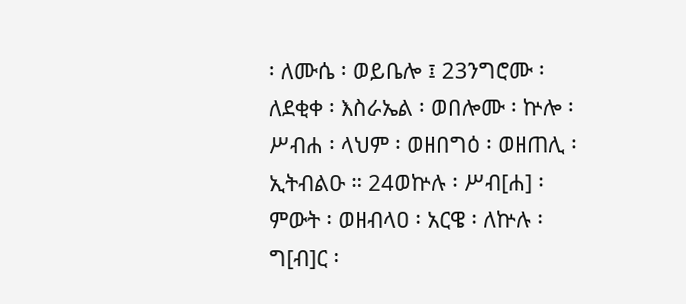፡ ለሙሴ ፡ ወይቤሎ ፤ 23ንግሮሙ ፡ ለደቂቀ ፡ እስራኤል ፡ ወበሎሙ ፡ ኵሎ ፡ ሥብሐ ፡ ላህም ፡ ወዘበግዕ ፡ ወዘጠሊ ፡ ኢትብልዑ ። 24ወኵሉ ፡ ሥብ[ሐ] ፡ ምውት ፡ ወዘብላዐ ፡ አርዌ ፡ ለኵሉ ፡ ግ[ብ]ር ፡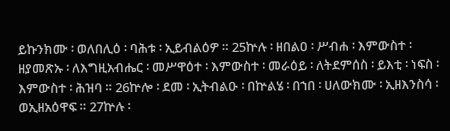ይኩንክሙ ፡ ወለበሊዕ ፡ ባሕቱ ፡ ኢይብልዕዎ ። 25ኵሉ ፡ ዘበልዐ ፡ ሥብሐ ፡ እምውስተ ፡ ዘያመጽኡ ፡ ለእግዚአብሔር ፡ መሥዋዕተ ፡ እምውስተ ፡ መራዕይ ፡ ለትደምሰስ ፡ ይእቲ ፡ ነፍስ ፡ እምውስተ ፡ ሕዝባ ። 26ኵሎ ፡ ደመ ፡ ኢትብልዑ ፡ በኵልሄ ፡ በኀበ ፡ ሀለውክሙ ፡ ኢዘእንስሳ ፡ ወኢዘአዕዋፍ ። 27ኵሉ ፡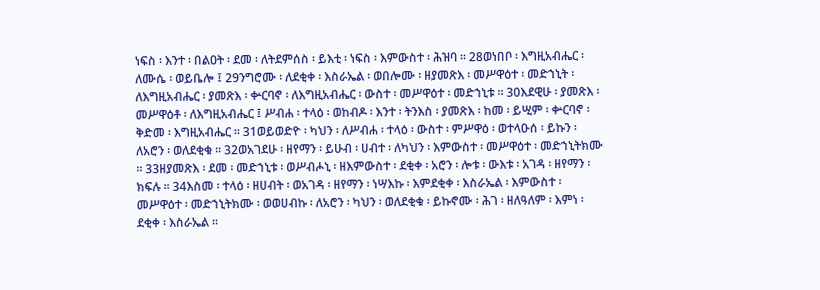ነፍስ ፡ እንተ ፡ በልዐት ፡ ደመ ፡ ለትደምሰስ ፡ ይእቲ ፡ ነፍስ ፡ እምውስተ ፡ ሕዝባ ። 28ወነበቦ ፡ እግዚአብሔር ፡ ለሙሴ ፡ ወይቤሎ ፤ 29ንግሮሙ ፡ ለደቂቀ ፡ እስራኤል ፡ ወበሎሙ ፡ ዘያመጽእ ፡ መሥዋዕተ ፡ መድኀኒት ፡ ለእግዚአብሔር ፡ ያመጽእ ፡ ቍርባኖ ፡ ለእግዚአብሔር ፡ ውስተ ፡ መሥዋዕተ ፡ መድኀኒቱ ። 30እደዊሁ ፡ ያመጽእ ፡ መሥዋዕቶ ፡ ለእግዚአብሔር ፤ ሥብሐ ፡ ተላዕ ፡ ወከብዶ ፡ እንተ ፡ ትንእስ ፡ ያመጽእ ፡ ከመ ፡ ይሢም ፡ ቍርባኖ ፡ ቅድመ ፡ እግዚአብሔር ። 31ወይወድዮ ፡ ካህን ፡ ለሥብሐ ፡ ተላዕ ፡ ውስተ ፡ ምሥዋዕ ፡ ወተላዑሰ ፡ ይኩን ፡ ለአሮን ፡ ወለደቂቁ ። 32ወአገደሁ ፡ ዘየማን ፡ ይሁብ ፡ ሀብተ ፡ ለካህን ፡ እምውስተ ፡ መሥዋዕተ ፡ መድኀኒትክሙ ። 33ዘያመጽእ ፡ ደመ ፡ መድኀኒቱ ፡ ወሥብሖኒ ፡ ዘእምውስተ ፡ ደቂቀ ፡ አሮን ፡ ሎቱ ፡ ውእቱ ፡ አገዳ ፡ ዘየማን ፡ ክፍሉ ። 34እስመ ፡ ተላዕ ፡ ዘሀብት ፡ ወአገዳ ፡ ዘየማን ፡ ነሣእኩ ፡ እምደቂቀ ፡ እስራኤል ፡ እምውስተ ፡ መሥዋዕተ ፡ መድኀኒትክሙ ፡ ወወሀብኩ ፡ ለአሮን ፡ ካህን ፡ ወለደቂቁ ፡ ይኩኖሙ ፡ ሕገ ፡ ዘለዓለም ፡ እምነ ፡ ደቂቀ ፡ እስራኤል ።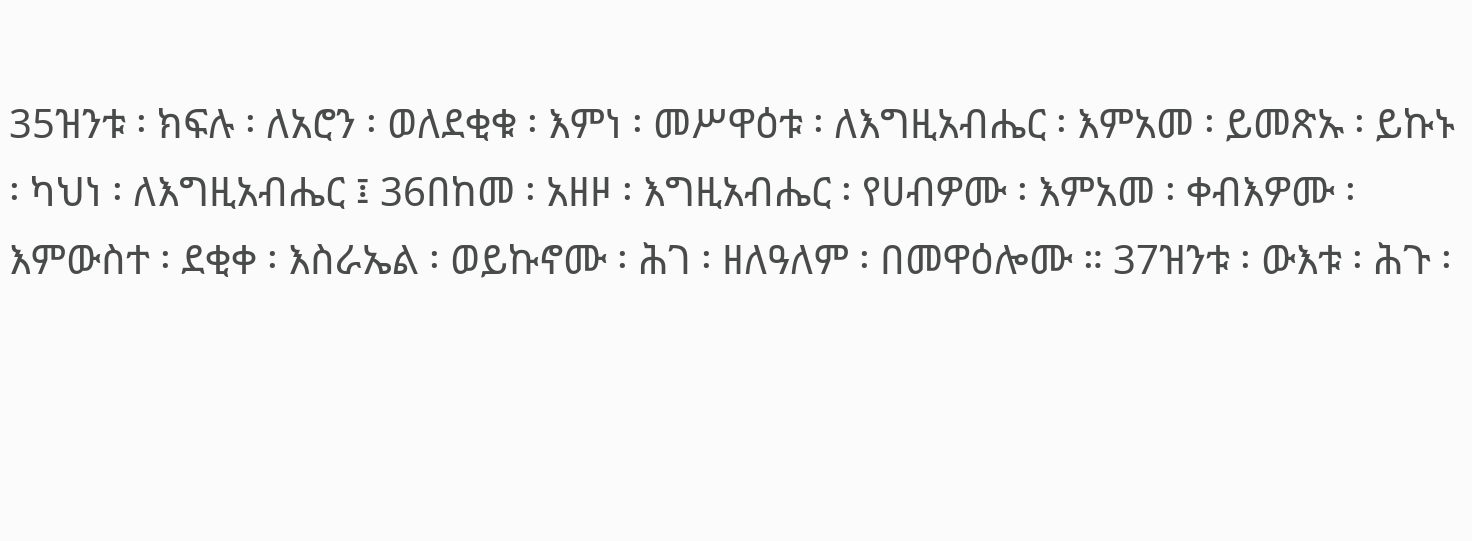35ዝንቱ ፡ ክፍሉ ፡ ለአሮን ፡ ወለደቂቁ ፡ እምነ ፡ መሥዋዕቱ ፡ ለእግዚአብሔር ፡ እምአመ ፡ ይመጽኡ ፡ ይኩኑ ፡ ካህነ ፡ ለእግዚአብሔር ፤ 36በከመ ፡ አዘዞ ፡ እግዚአብሔር ፡ የሀብዎሙ ፡ እምአመ ፡ ቀብእዎሙ ፡ እምውስተ ፡ ደቂቀ ፡ እስራኤል ፡ ወይኩኖሙ ፡ ሕገ ፡ ዘለዓለም ፡ በመዋዕሎሙ ። 37ዝንቱ ፡ ውእቱ ፡ ሕጉ ፡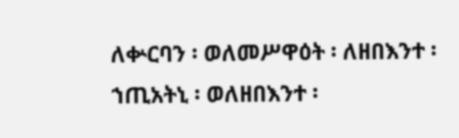ለቍርባን ፡ ወለመሥዋዕት ፡ ለዘበእንተ ፡ ኀጢአትኒ ፡ ወለዘበእንተ ፡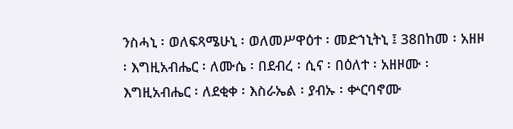ንስሓኒ ፡ ወለፍጻሜሁኒ ፡ ወለመሥዋዕተ ፡ መድኀኒትኒ ፤ 38በከመ ፡ አዘዞ ፡ እግዚአብሔር ፡ ለሙሴ ፡ በደብረ ፡ ሲና ፡ በዕለተ ፡ አዘዞሙ ፡ እግዚአብሔር ፡ ለደቂቀ ፡ እስራኤል ፡ ያብኡ ፡ ቍርባኖሙ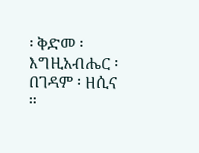፡ ቅድመ ፡ እግዚአብሔር ፡ በገዳም ፡ ዘሲና ።